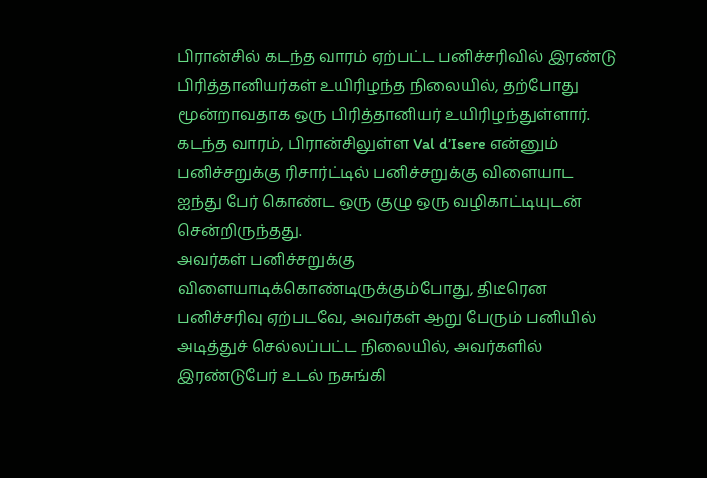பிரான்சில் கடந்த வாரம் ஏற்பட்ட பனிச்சரிவில் இரண்டு பிரித்தானியர்கள் உயிரிழந்த நிலையில், தற்போது மூன்றாவதாக ஒரு பிரித்தானியர் உயிரிழந்துள்ளார்.
கடந்த வாரம், பிரான்சிலுள்ள Val d’Isere என்னும் பனிச்சறுக்கு ரிசார்ட்டில் பனிச்சறுக்கு விளையாட ஐந்து பேர் கொண்ட ஒரு குழு ஒரு வழிகாட்டியுடன் சென்றிருந்தது.
அவர்கள் பனிச்சறுக்கு விளையாடிக்கொண்டிருக்கும்போது, திடீரென பனிச்சரிவு ஏற்படவே, அவர்கள் ஆறு பேரும் பனியில் அடித்துச் செல்லப்பட்ட நிலையில், அவர்களில் இரண்டுபேர் உடல் நசுங்கி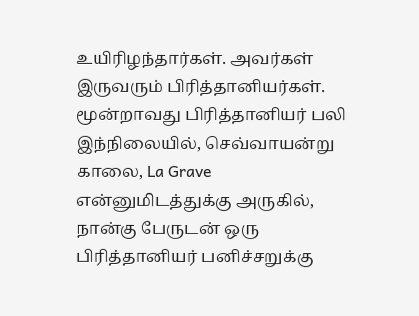உயிரிழந்தார்கள். அவர்கள் இருவரும் பிரித்தானியர்கள்.
மூன்றாவது பிரித்தானியர் பலி
இந்நிலையில், செவ்வாயன்று காலை, La Grave என்னுமிடத்துக்கு அருகில், நான்கு பேருடன் ஒரு பிரித்தானியர் பனிச்சறுக்கு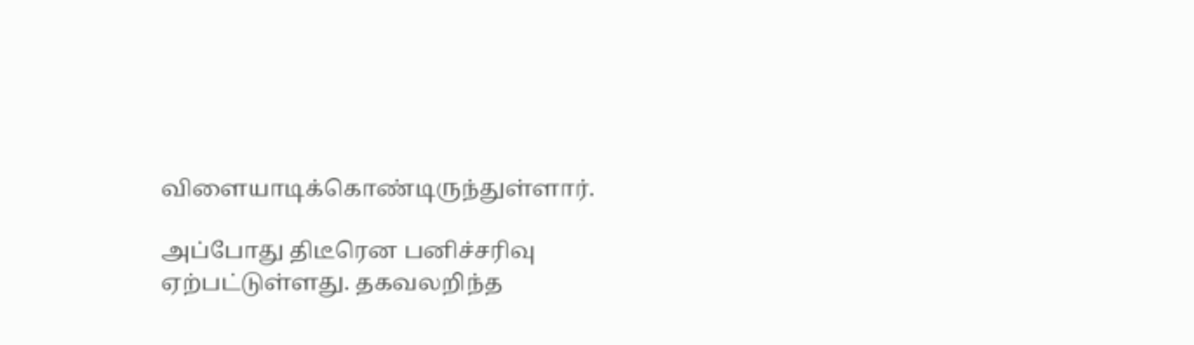விளையாடிக்கொண்டிருந்துள்ளார்.

அப்போது திடீரென பனிச்சரிவு ஏற்பட்டுள்ளது. தகவலறிந்த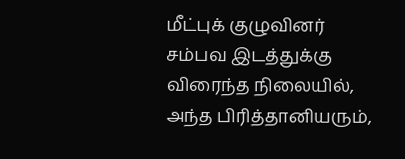மீட்புக் குழுவினர் சம்பவ இடத்துக்கு விரைந்த நிலையில், அந்த பிரித்தானியரும்,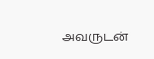அவருடன்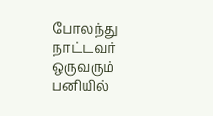போலந்து நாட்டவர் ஒருவரும் பனியில்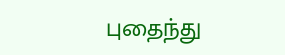புதைந்து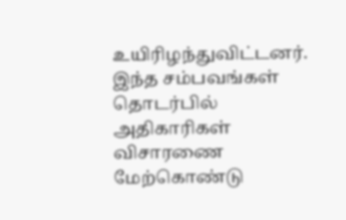உயிரிழந்துவிட்டனர்.
இந்த சம்பவங்கள் தொடர்பில் அதிகாரிகள் விசாரணை மேற்கொண்டு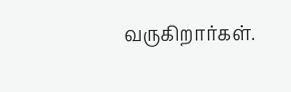வருகிறார்கள்.